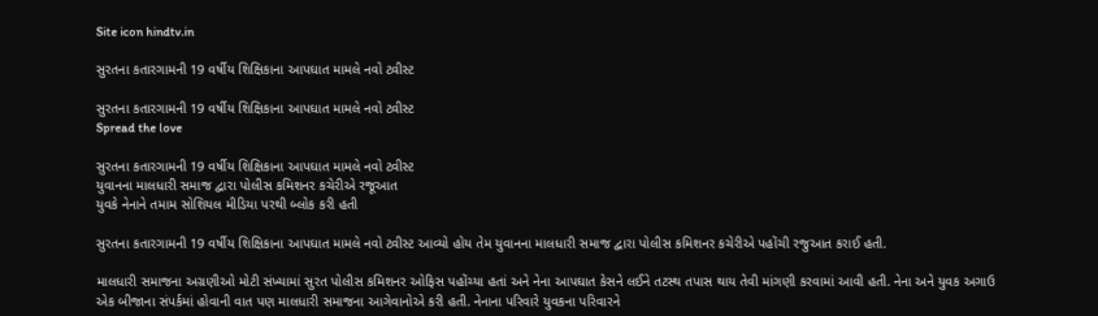Site icon hindtv.in

સુરતના કતારગામની 19 વર્ષીય શિક્ષિકાના આપઘાત મામલે નવો ટ્વીસ્ટ

સુરતના કતારગામની 19 વર્ષીય શિક્ષિકાના આપઘાત મામલે નવો ટ્વીસ્ટ
Spread the love

સુરતના કતારગામની 19 વર્ષીય શિક્ષિકાના આપઘાત મામલે નવો ટ્વીસ્ટ
યુવાનના માલધારી સમાજ દ્વારા પોલીસ કમિશનર કચેરીએ રજૂઆત
યુવકે નેનાને તમામ સોશિયલ મીડિયા પરથી બ્લોક કરી હતી

સુરતના કતારગામની 19 વર્ષીય શિક્ષિકાના આપઘાત મામલે નવો ટ્વીસ્ટ આવ્યો હોય તેમ યુવાનના માલધારી સમાજ દ્વારા પોલીસ કમિશનર કચેરીએ પહોંચી રજુઆત કરાઈ હતી.

માલધારી સમાજના અગ્રણીઓ મોટી સંખ્યામાં સુરત પોલીસ કમિશનર ઓફિસ પહોંચ્યા હતાં અને નેના આપઘાત કેસને લઈને તટસ્થ તપાસ થાય તેવી માંગણી કરવામાં આવી હતી. નેના અને યુવક અગાઉ એક બીજાના સંપર્કમાં હોવાની વાત પણ માલધારી સમાજના આગેવાનોએ કરી હતી. નેનાના પરિવારે યુવકના પરિવારને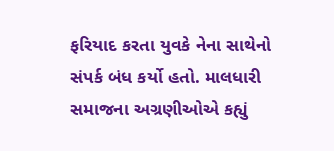ફરિયાદ કરતા યુવકે નેના સાથેનો સંપર્ક બંધ કર્યો હતો. માલધારી સમાજના અગ્રણીઓએ કહ્યું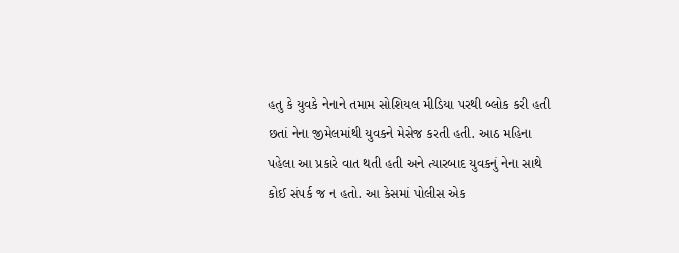હતુ કે યુવકે નેનાને તમામ સોશિયલ મીડિયા પરથી બ્લોક કરી હતી છતાં નેના જીમેલમાંથી યુવકને મેસેજ કરતી હતી. આઠ મહિના પહેલા આ પ્રકારે વાત થતી હતી અને ત્યારબાદ યુવકનું નેના સાથે કોઈ સંપર્ક જ ન હતો. આ કેસમાં પોલીસ એક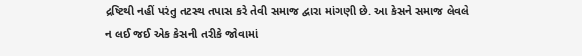દ્રષ્ટિથી નહીં પરંતુ તટસ્થ તપાસ કરે તેવી સમાજ દ્વારા માંગણી છે. આ કેસને સમાજ લેવલે ન લઈ જઈ એક કેસની તરીકે જોવામાં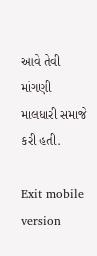આવે તેવી માંગણી માલધારી સમાજે કરી હતી.

Exit mobile version